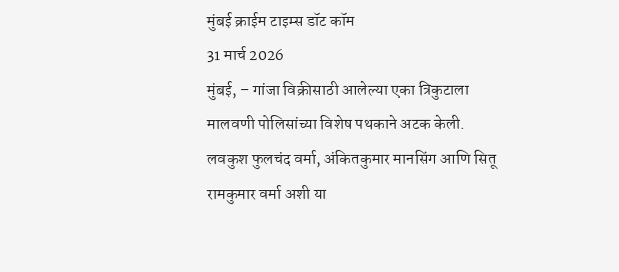मुंबई क्राईम टाइम्स डॉट कॉम
31 मार्च 2026
मुंबई, – गांजा विक्रीसाठी आलेल्या एका त्रिकुटाला मालवणी पोलिसांच्या विशेष पथकाने अटक केली. लवकुश फुलचंद वर्मा, अंकितकुमार मानसिंग आणि सितू रामकुमार वर्मा अशी या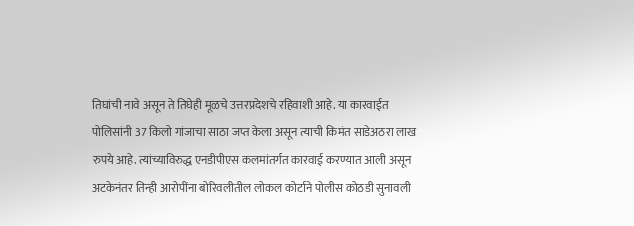तिघांची नावे असून ते तिघेही मूळचे उत्तरप्रदेशचे रहिवाशी आहे. या कारवाईत पोलिसांनी 37 किलो गांजाचा साठा जप्त केला असून त्याची किमंत साडेअठरा लाख रुपये आहे. त्यांच्याविरुद्ध एनडीपीएस कलमांतर्गत कारवाई करण्यात आली असून अटकेनंतर तिन्ही आरोपींना बोरिवलीतील लोकल कोर्टाने पोलीस कोठडी सुनावली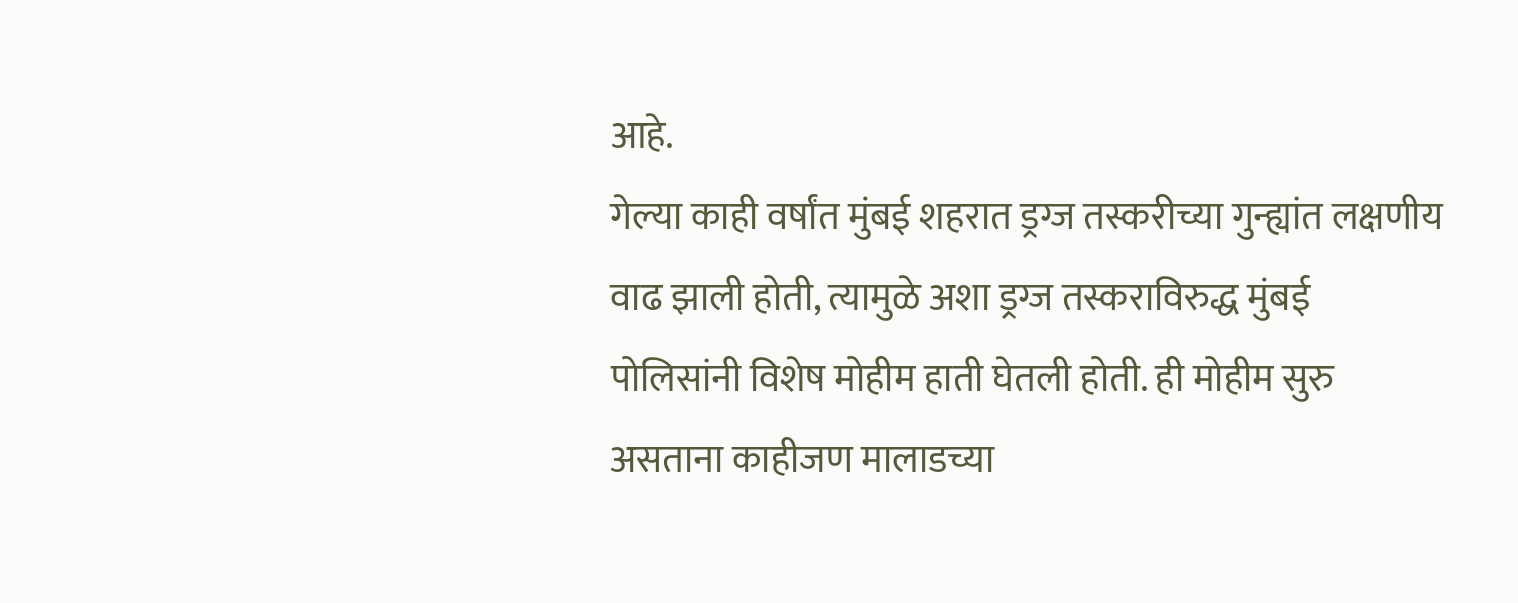आहे.
गेल्या काही वर्षांत मुंबई शहरात ड्रग्ज तस्करीच्या गुन्ह्यांत लक्षणीय वाढ झाली होती, त्यामुळे अशा ड्रग्ज तस्कराविरुद्ध मुंबई पोलिसांनी विशेष मोहीम हाती घेतली होती. ही मोहीम सुरु असताना काहीजण मालाडच्या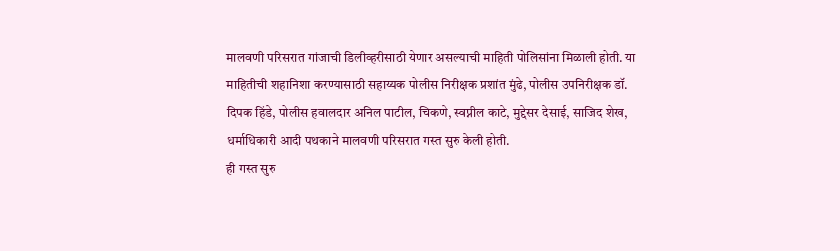मालवणी परिसरात गांजाची डिलीव्हरीसाठी येणार असल्याची माहिती पोलिसांना मिळाली होती. या माहितीची शहानिशा करण्यासाठी सहाय्यक पोलीस निरीक्षक प्रशांत मुंढे, पोलीस उपनिरीक्षक डॉ. दिपक हिंडे, पोलीस हवालदार अनिल पाटील, चिकणे, स्वप्नील काटे, मुद्देसर देसाई, साजिद शेख, धर्माधिकारी आदी पथकाने मालवणी परिसरात गस्त सुरु केली होती.
ही गस्त सुरु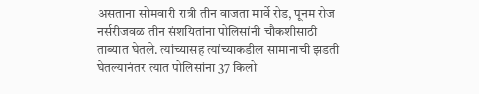असताना सोमवारी रात्री तीन वाजता मार्वे रोड, पूनम रोज नर्सरीजवळ तीन संशयितांना पोलिसांनी चौकशीसाठी ताब्यात घेतले. त्यांच्यासह त्यांच्याकडील सामानाची झडती घेतल्यानंतर त्यात पोलिसांना 37 किलो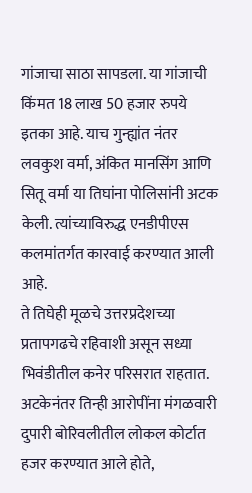गांजाचा साठा सापडला. या गांजाची किंमत 18 लाख 50 हजार रुपये इतका आहे. याच गुन्ह्यांत नंतर लवकुश वर्मा, अंकित मानसिंग आणि सितू वर्मा या तिघांना पोलिसांनी अटक केली. त्यांच्याविरुद्ध एनडीपीएस कलमांतर्गत कारवाई करण्यात आली आहे.
ते तिघेही मूळचे उत्तरप्रदेशच्या प्रतापगढचे रहिवाशी असून सध्या भिवंडीतील कनेर परिसरात राहतात. अटकेनंतर तिन्ही आरोपींना मंगळवारी दुपारी बोरिवलीतील लोकल कोर्टात हजर करण्यात आले होते,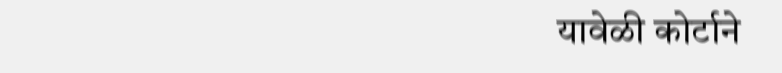यावेळी कोर्टाने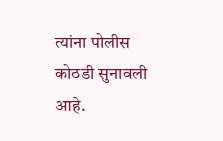त्यांना पोलीस कोठडी सुनावली आहे.